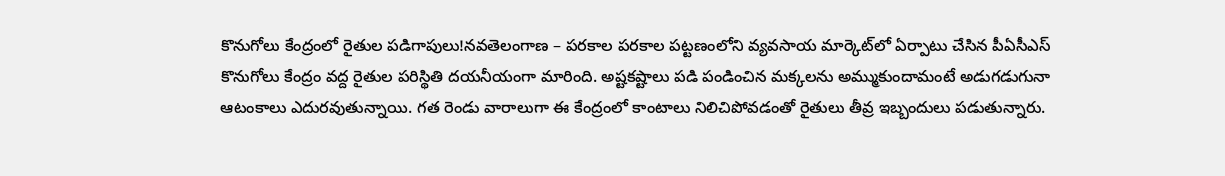కొనుగోలు కేంద్రంలో రైతుల పడిగాపులు!నవతెలంగాణ – పరకాల పరకాల పట్టణంలోని వ్యవసాయ మార్కెట్‌లో ఏర్పాటు చేసిన పీఏసీఎస్ కొనుగోలు కేంద్రం వద్ద రైతుల పరిస్థితి దయనీయంగా మారింది. అష్టకష్టాలు పడి పండించిన మక్కలను అమ్ముకుందామంటే అడుగడుగునా ఆటంకాలు ఎదురవుతున్నాయి. గత రెండు వారాలుగా ఈ కేంద్రంలో కాంటాలు నిలిచిపోవడంతో రైతులు తీవ్ర ఇబ్బందులు పడుతున్నారు.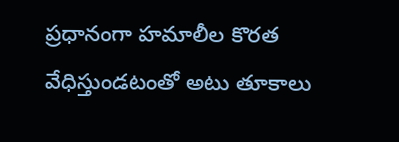ప్రధానంగా హమాలీల కొరత వేధిస్తుండటంతో అటు తూకాలు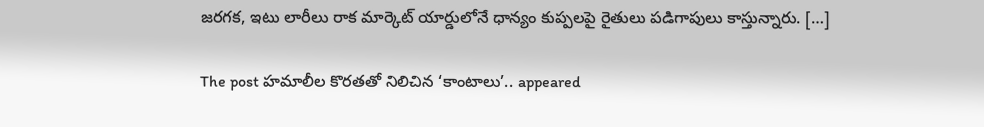జరగక, ఇటు లారీలు రాక మార్కెట్ యార్డులోనే ధాన్యం కుప్పలపై రైతులు పడిగాపులు కాస్తున్నారు. […]

The post హమాలీల కొరతతో నిలిచిన ‘కాంటాలు’.. appeared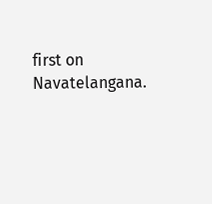first on Navatelangana.